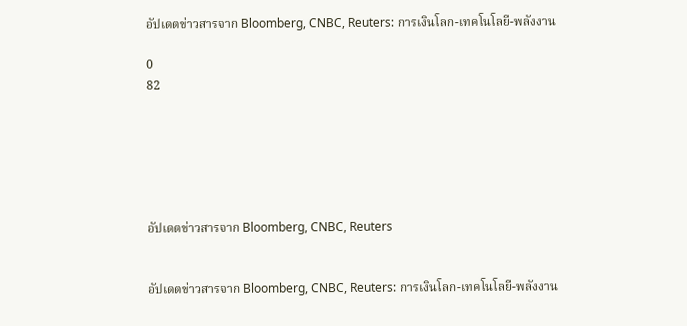อัปเดตข่าวสารจาก Bloomberg, CNBC, Reuters: การเงินโลก-เทคโนโลยี-พลังงาน

0
82






อัปเดตข่าวสารจาก Bloomberg, CNBC, Reuters


อัปเดตข่าวสารจาก Bloomberg, CNBC, Reuters: การเงินโลก-เทคโนโลยี-พลังงาน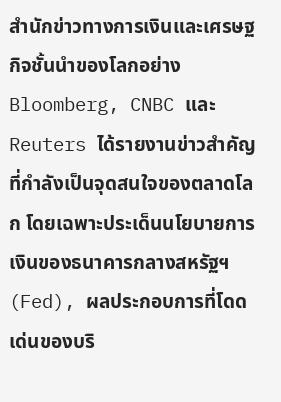สำนักข่าวทางการเงินและเศรษฐกิจชั้นนำของโลกอย่าง Bloomberg, CNBC และ Reuters ได้รายงานข่าวสำคัญที่กำลังเป็นจุดสนใจของตลาดโลก โดยเฉพาะประเด็นนโยบายการเงินของธนาคารกลางสหรัฐฯ (Fed), ผลประกอบการที่โดดเด่นของบริ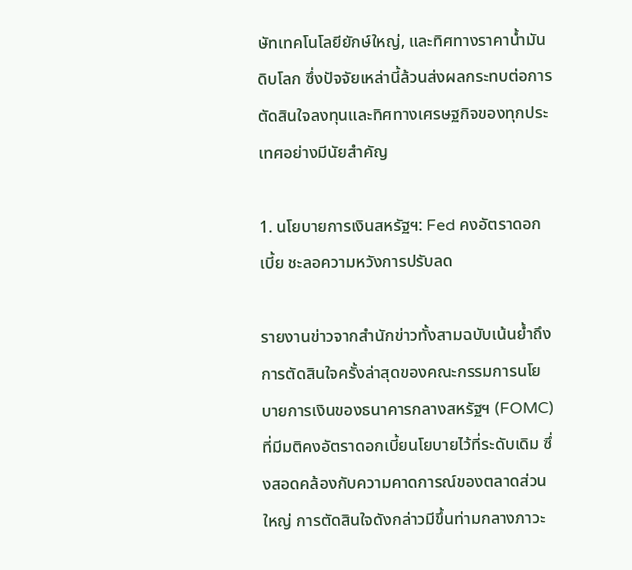ษัทเทคโนโลยียักษ์ใหญ่, และทิศทางราคาน้ำมันดิบโลก ซึ่งปัจจัยเหล่านี้ล้วนส่งผลกระทบต่อการตัดสินใจลงทุนและทิศทางเศรษฐกิจของทุกประเทศอย่างมีนัยสำคัญ

1. นโยบายการเงินสหรัฐฯ: Fed คงอัตราดอกเบี้ย ชะลอความหวังการปรับลด

รายงานข่าวจากสำนักข่าวทั้งสามฉบับเน้นย้ำถึงการตัดสินใจครั้งล่าสุดของคณะกรรมการนโยบายการเงินของธนาคารกลางสหรัฐฯ (FOMC) ที่มีมติคงอัตราดอกเบี้ยนโยบายไว้ที่ระดับเดิม ซึ่งสอดคล้องกับความคาดการณ์ของตลาดส่วนใหญ่ การตัดสินใจดังกล่าวมีขึ้นท่ามกลางภาวะ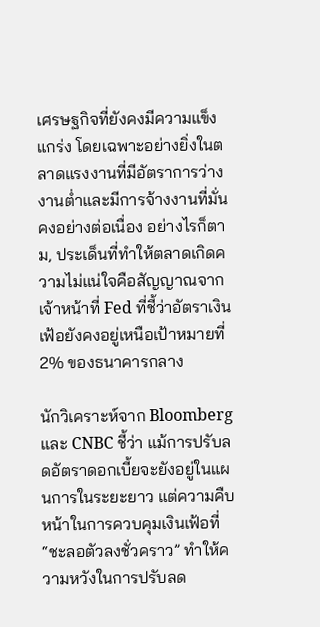เศรษฐกิจที่ยังคงมีความแข็งแกร่ง โดยเฉพาะอย่างยิ่งในตลาดแรงงานที่มีอัตราการว่างงานต่ำและมีการจ้างงานที่มั่นคงอย่างต่อเนื่อง อย่างไรก็ตาม, ประเด็นที่ทำให้ตลาดเกิดความไม่แน่ใจคือสัญญาณจากเจ้าหน้าที่ Fed ที่ชี้ว่าอัตราเงินเฟ้อยังคงอยู่เหนือเป้าหมายที่ 2% ของธนาคารกลาง

นักวิเคราะห์จาก Bloomberg และ CNBC ชี้ว่า แม้การปรับลดอัตราดอกเบี้ยจะยังอยู่ในแผนการในระยะยาว แต่ความคืบหน้าในการควบคุมเงินเฟ้อที่ “ชะลอตัวลงชั่วคราว” ทำให้ความหวังในการปรับลด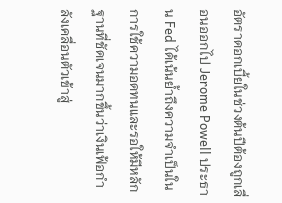อัตราดอกเบี้ยในช่วงต้นปีต้องถูกเลื่อนออกไป Jerome Powell ประธาน Fed ได้เน้นย้ำถึงความจำเป็นในการใช้ความอดทนและรอให้มีหลักฐานที่ชัดเจนมากขึ้นว่าเงินเฟ้อกำลังเคลื่อนตัวเข้าสู่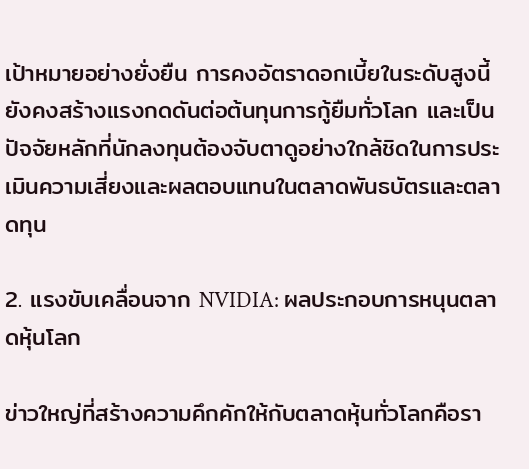เป้าหมายอย่างยั่งยืน การคงอัตราดอกเบี้ยในระดับสูงนี้ยังคงสร้างแรงกดดันต่อต้นทุนการกู้ยืมทั่วโลก และเป็นปัจจัยหลักที่นักลงทุนต้องจับตาดูอย่างใกล้ชิดในการประเมินความเสี่ยงและผลตอบแทนในตลาดพันธบัตรและตลาดทุน

2. แรงขับเคลื่อนจาก NVIDIA: ผลประกอบการหนุนตลาดหุ้นโลก

ข่าวใหญ่ที่สร้างความคึกคักให้กับตลาดหุ้นทั่วโลกคือรา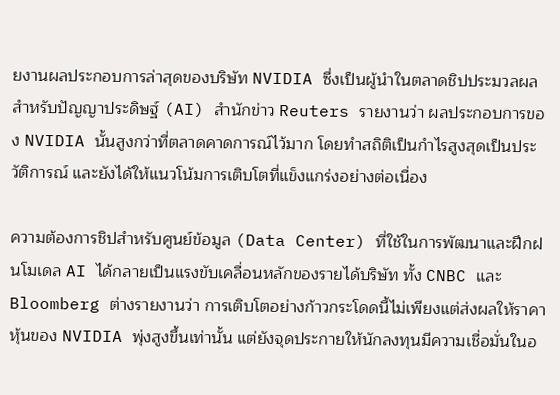ยงานผลประกอบการล่าสุดของบริษัท NVIDIA ซึ่งเป็นผู้นำในตลาดชิปประมวลผลสำหรับปัญญาประดิษฐ์ (AI) สำนักข่าว Reuters รายงานว่า ผลประกอบการของ NVIDIA นั้นสูงกว่าที่ตลาดคาดการณ์ไว้มาก โดยทำสถิติเป็นกำไรสูงสุดเป็นประวัติการณ์ และยังได้ให้แนวโน้มการเติบโตที่แข็งแกร่งอย่างต่อเนื่อง

ความต้องการชิปสำหรับศูนย์ข้อมูล (Data Center) ที่ใช้ในการพัฒนาและฝึกฝนโมเดล AI ได้กลายเป็นแรงขับเคลื่อนหลักของรายได้บริษัท ทั้ง CNBC และ Bloomberg ต่างรายงานว่า การเติบโตอย่างก้าวกระโดดนี้ไม่เพียงแต่ส่งผลให้ราคาหุ้นของ NVIDIA พุ่งสูงขึ้นเท่านั้น แต่ยังจุดประกายให้นักลงทุนมีความเชื่อมั่นในอ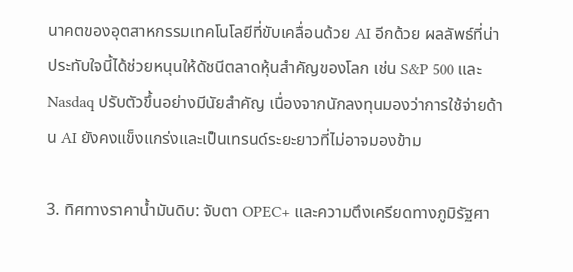นาคตของอุตสาหกรรมเทคโนโลยีที่ขับเคลื่อนด้วย AI อีกด้วย ผลลัพธ์ที่น่าประทับใจนี้ได้ช่วยหนุนให้ดัชนีตลาดหุ้นสำคัญของโลก เช่น S&P 500 และ Nasdaq ปรับตัวขึ้นอย่างมีนัยสำคัญ เนื่องจากนักลงทุนมองว่าการใช้จ่ายด้าน AI ยังคงแข็งแกร่งและเป็นเทรนด์ระยะยาวที่ไม่อาจมองข้าม

3. ทิศทางราคาน้ำมันดิบ: จับตา OPEC+ และความตึงเครียดทางภูมิรัฐศา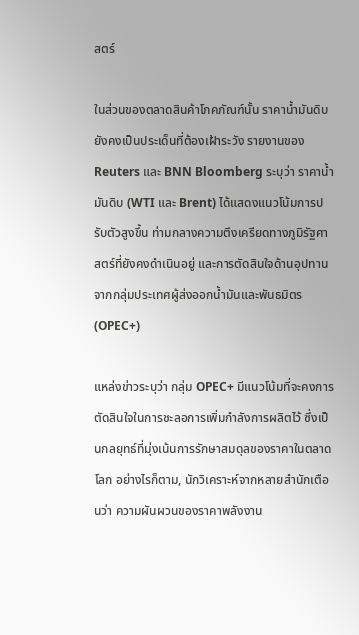สตร์

ในส่วนของตลาดสินค้าโภคภัณฑ์นั้น ราคาน้ำมันดิบยังคงเป็นประเด็นที่ต้องเฝ้าระวัง รายงานของ Reuters และ BNN Bloomberg ระบุว่า ราคาน้ำมันดิบ (WTI และ Brent) ได้แสดงแนวโน้มการปรับตัวสูงขึ้น ท่ามกลางความตึงเครียดทางภูมิรัฐศาสตร์ที่ยังคงดำเนินอยู่ และการตัดสินใจด้านอุปทานจากกลุ่มประเทศผู้ส่งออกน้ำมันและพันธมิตร (OPEC+)

แหล่งข่าวระบุว่า กลุ่ม OPEC+ มีแนวโน้มที่จะคงการตัดสินใจในการชะลอการเพิ่มกำลังการผลิตไว้ ซึ่งเป็นกลยุทธ์ที่มุ่งเน้นการรักษาสมดุลของราคาในตลาดโลก อย่างไรก็ตาม, นักวิเคราะห์จากหลายสำนักเตือนว่า ความผันผวนของราคาพลังงาน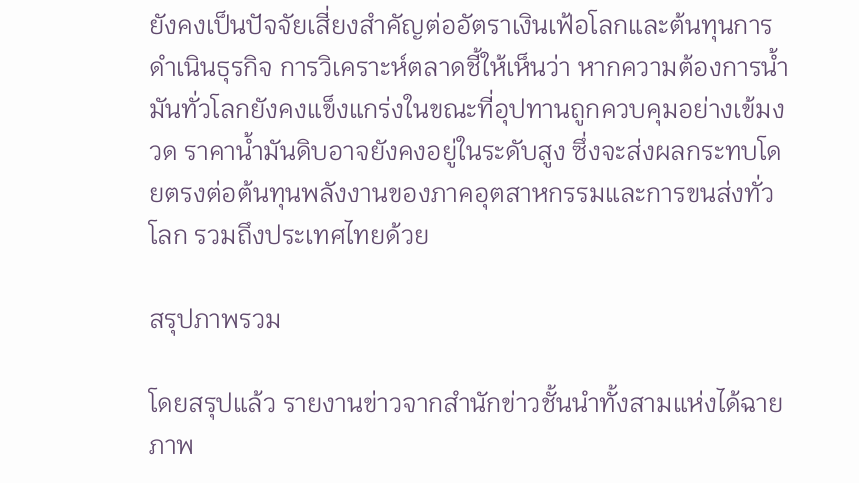ยังคงเป็นปัจจัยเสี่ยงสำคัญต่ออัตราเงินเฟ้อโลกและต้นทุนการดำเนินธุรกิจ การวิเคราะห์ตลาดชี้ให้เห็นว่า หากความต้องการน้ำมันทั่วโลกยังคงแข็งแกร่งในขณะที่อุปทานถูกควบคุมอย่างเข้มงวด ราคาน้ำมันดิบอาจยังคงอยู่ในระดับสูง ซึ่งจะส่งผลกระทบโดยตรงต่อต้นทุนพลังงานของภาคอุตสาหกรรมและการขนส่งทั่วโลก รวมถึงประเทศไทยด้วย

สรุปภาพรวม

โดยสรุปแล้ว รายงานข่าวจากสำนักข่าวชั้นนำทั้งสามแห่งได้ฉายภาพ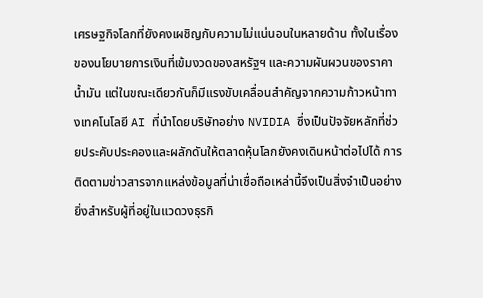เศรษฐกิจโลกที่ยังคงเผชิญกับความไม่แน่นอนในหลายด้าน ทั้งในเรื่องของนโยบายการเงินที่เข้มงวดของสหรัฐฯ และความผันผวนของราคาน้ำมัน แต่ในขณะเดียวกันก็มีแรงขับเคลื่อนสำคัญจากความก้าวหน้าทางเทคโนโลยี AI ที่นำโดยบริษัทอย่าง NVIDIA ซึ่งเป็นปัจจัยหลักที่ช่วยประคับประคองและผลักดันให้ตลาดหุ้นโลกยังคงเดินหน้าต่อไปได้ การติดตามข่าวสารจากแหล่งข้อมูลที่น่าเชื่อถือเหล่านี้จึงเป็นสิ่งจำเป็นอย่างยิ่งสำหรับผู้ที่อยู่ในแวดวงธุรกิ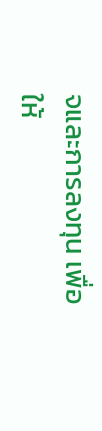จและการลงทุน เพื่อให้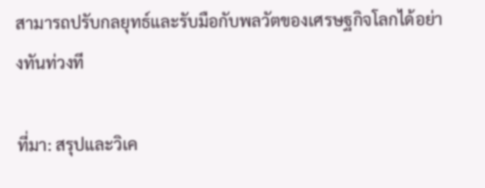สามารถปรับกลยุทธ์และรับมือกับพลวัตของเศรษฐกิจโลกได้อย่างทันท่วงที

ที่มา: สรุปและวิเค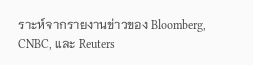ราะห์จากรายงานข่าวของ Bloomberg, CNBC, และ Reuters